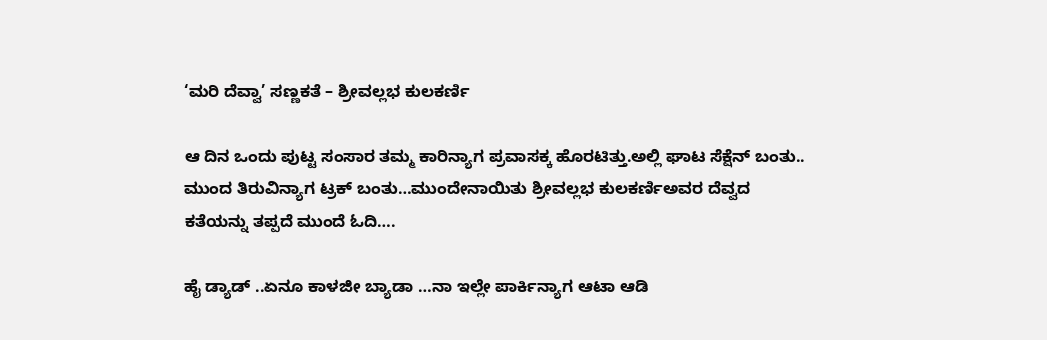‘ಮರಿ ದೆವ್ವಾ’ ಸಣ್ಣಕತೆ – ಶ್ರೀವಲ್ಲಭ ಕುಲಕರ್ಣಿ

ಆ ದಿನ ಒಂದು ಪುಟ್ಟ ಸಂಸಾರ ತಮ್ಮ ಕಾರಿನ್ಯಾಗ ಪ್ರವಾಸಕ್ಕ ಹೊರಟಿತ್ತು.ಅಲ್ಲಿ ಘಾಟ ಸೆಕ್ಷೆನ್ ಬಂತು.. ಮುಂದ ತಿರುವಿನ್ಯಾಗ ಟ್ರಕ್ ಬಂತು…ಮುಂದೇನಾಯಿತು ಶ್ರೀವಲ್ಲಭ ಕುಲಕರ್ಣಿಅವರ ದೆವ್ವದ ಕತೆಯನ್ನು ತಪ್ಪದೆ ಮುಂದೆ ಓದಿ….

ಹೈ ಡ್ಯಾಡ್ ..ಏನೂ ಕಾಳಜೀ ಬ್ಯಾಡಾ …ನಾ ಇಲ್ಲೇ ಪಾರ್ಕಿನ್ಯಾಗ ಆಟಾ ಆಡಿ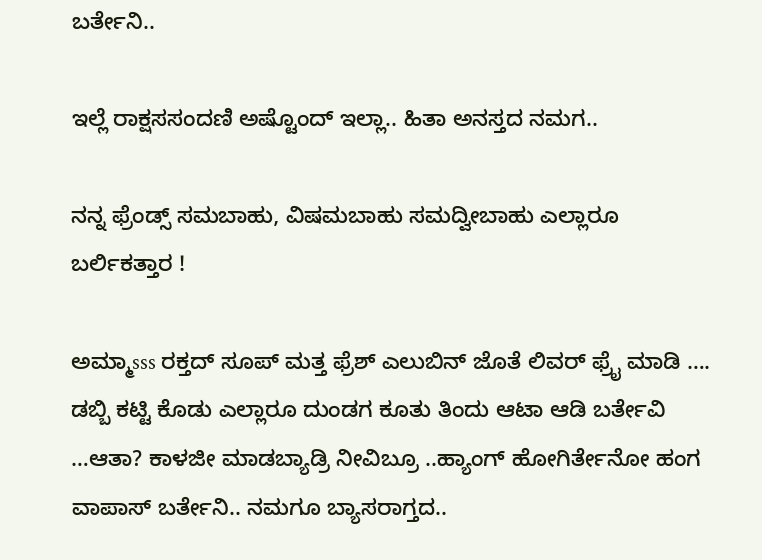ಬರ್ತೇನಿ..

ಇಲ್ಲೆ ರಾಕ್ಷಸಸಂದಣಿ ಅಷ್ಟೊಂದ್ ಇಲ್ಲಾ.. ಹಿತಾ ಅನಸ್ತದ ನಮಗ..

ನನ್ನ ಫ್ರೆಂಡ್ಸ್ ಸಮಬಾಹು, ವಿಷಮಬಾಹು ಸಮದ್ವೀಬಾಹು ಎಲ್ಲಾರೂ ಬರ್ಲಿಕತ್ತಾರ !

ಅಮ್ಮಾsss ರಕ್ತದ್ ಸೂಪ್ ಮತ್ತ ಫ್ರೆಶ್ ಎಲುಬಿನ್ ಜೊತೆ ಲಿವರ್ ಫ್ರೈ ಮಾಡಿ …. ಡಬ್ಬಿ ಕಟ್ಟಿ ಕೊಡು ಎಲ್ಲಾರೂ ದುಂಡಗ ಕೂತು ತಿಂದು ಆಟಾ ಆಡಿ ಬರ್ತೇವಿ …ಆತಾ? ಕಾಳಜೀ ಮಾಡಬ್ಯಾಡ್ರಿ ನೀವಿಬ್ರೂ‌‌ ..ಹ್ಯಾಂಗ್ ಹೋಗಿರ್ತೇನೋ ಹಂಗ ವಾಪಾಸ್ ಬರ್ತೇನಿ.. ನಮಗೂ ಬ್ಯಾಸರಾಗ್ತದ..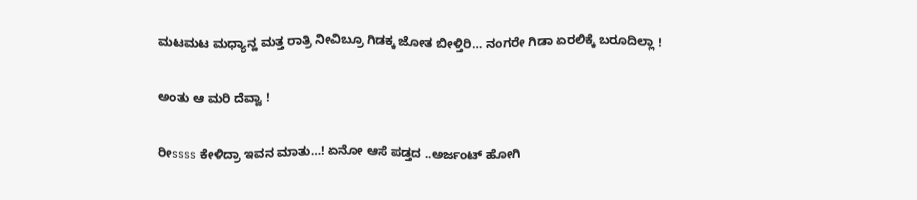ಮಟಮಟ ಮಧ್ಯಾನ್ಹ ಮತ್ತ ರಾತ್ರಿ ನೀವಿಬ್ರೂ ಗಿಡಕ್ಕ ಜೋತ ಬೀಳ್ತಿರಿ… ನಂಗರೇ ಗಿಡಾ ಏರಲಿಕ್ಕೆ ಬರೂದಿಲ್ಲಾ !

ಅಂತು ಆ ಮರಿ ದೆವ್ವಾ !

ರೀssss ಕೇಳಿದ್ರಾ ಇವನ ಮಾತು…! ಏನೋ ಆಸೆ ಪಡ್ತದ ..ಅರ್ಜಂಟ್ ಹೋಗಿ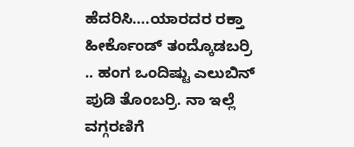ಹೆದರಿಸಿ….ಯಾರದರ ರಕ್ತಾ ಹೀರ್ಕೊಂಡ್ ತಂದ್ಕೊಡಬರ್ರಿ‌‌ .. ಹಂಗ ಒಂದಿಷ್ಟು ಎಲುಬಿನ್ ಪುಡಿ ತೊಂಬರ್ರಿ. ನಾ ಇಲ್ಲೆ ವಗ್ಗರಣಿಗೆ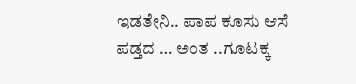ಇಡತೇನಿ.. ಪಾಪ ಕೂಸು ಆಸೆ ಪಡ್ತದ … ಅಂತ ..ಗೂಟಕ್ಕ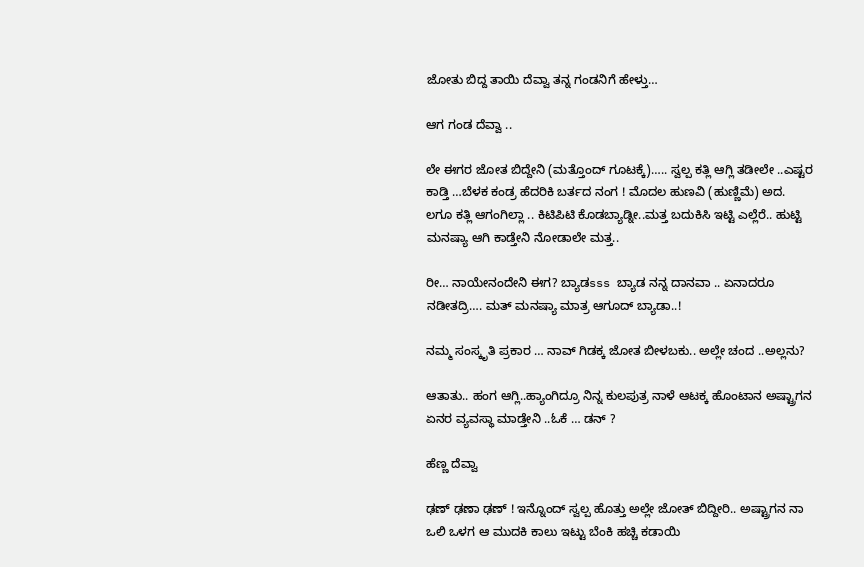ಜೋತು ಬಿದ್ದ ತಾಯಿ ದೆವ್ವಾ ತನ್ನ ಗಂಡನಿಗೆ ಹೇಳ್ತು…

ಆಗ ಗಂಡ ದೆವ್ವಾ ..

ಲೇ ಈಗರ ಜೋತ ಬಿದ್ದೇನಿ (ಮತ್ತೊಂದ್ ಗೂಟಕ್ಕೆ)….. ಸ್ವಲ್ಪ‌ ಕತ್ಲಿ ಆಗ್ಲಿ ತಡೀಲೇ ..ಎಷ್ಟರ ಕಾಡ್ತಿ‌‌‌ …ಬೆಳಕ ಕಂಡ್ರ ಹೆದರಿಕಿ‌ ಬರ್ತದ ನಂಗ ! ಮೊದಲ ಹುಣವಿ (ಹುಣ್ಣಿಮೆ) ಅದ. ಲಗೂ ಕತ್ಲಿ ಆಗಂಗಿಲ್ಲಾ .. ಕಿಟಿಪಿಟಿ ಕೊಡಬ್ಯಾಡ್ನೀ..ಮತ್ತ ಬದುಕಿಸಿ‌ ಇಟ್ಟಿ ಎಲ್ಲೆರೆ.. ಹುಟ್ಟಿ ಮನಷ್ಯಾ ಆಗಿ ಕಾಡ್ತೇನಿ ನೋಡಾಲೇ ಮತ್ತ..

ರೀ… ನಾಯೇನಂದೇನಿ ಈಗ? ಬ್ಯಾಡsss ಬ್ಯಾಡ ನನ್ನ ದಾನವಾ .. ಏನಾದರೂ ನಡೀತದ್ರಿ…. ಮತ್ ಮನಷ್ಯಾ ಮಾತ್ರ ಆಗೂದ್ ಬ್ಯಾಡಾ..!

ನಮ್ಮ ಸಂಸ್ಕೃತಿ ಪ್ರಕಾರ … ನಾವ್ ಗಿಡಕ್ಕ ಜೋತ ಬೀಳಬಕು.. ಅಲ್ಲೇ ಚಂದ ..ಅಲ್ಲನು?

ಆತಾತು.. ಹಂಗ ಆಗ್ಲಿ..ಹ್ಯಾಂಗಿದ್ರೂ ನಿನ್ನ ಕುಲಪುತ್ರ ನಾಳೆ ಆಟಕ್ಕ ಹೊಂಟಾನ ಅಷ್ಟ್ರಾಗನ‌ ಏನರ ವ್ಯವಸ್ಥಾ ಮಾಡ್ತೇನಿ ..ಓಕೆ … ಡನ್ ?

ಹೆಣ್ಣ ದೆವ್ವಾ

ಢಣ್ ಢಣಾ ಢಣ್ ! ಇನ್ನೊಂದ್ ಸ್ವಲ್ಪ ಹೊತ್ತು ಅಲ್ಲೇ ಜೋತ್ ಬಿದ್ದೀರಿ.. ಅಷ್ಟ್ರಾಗನ ನಾ ಒಲಿ ಒಳಗ ಆ ಮುದಕಿ ಕಾಲು ಇಟ್ಟು ಬೆಂಕಿ ಹಚ್ಚಿ ಕಡಾಯಿ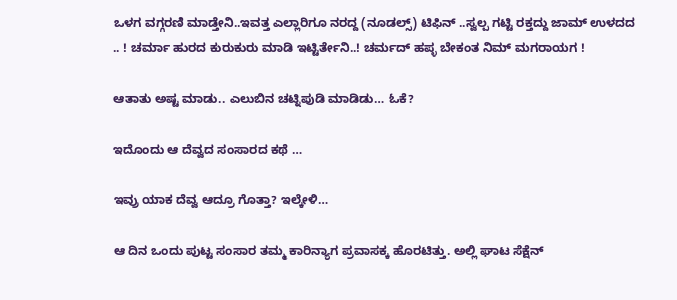ಒಳಗ ವಗ್ಗರಣಿ ಮಾಡ್ತೇನಿ..ಇವತ್ತ ಎಲ್ಲಾರಿಗೂ ನರದ್ದ (ನೂಡಲ್ಸ್) ಟಿಫಿನ್ ..ಸ್ವಲ್ಪ ಗಟ್ಟಿ ರಕ್ತದ್ದು ಜಾಮ್ ಉಳದದ .. ! ಚರ್ಮಾ ಹುರದ ಕುರುಕುರು ಮಾಡಿ ಇಟ್ಟಿರ್ತೇನಿ..! ಚರ್ಮದ್ ಹಪ್ಳ ಬೇಕಂತ ನಿಮ್‌ ಮಗರಾಯಗ !

ಆತಾತು ಅಷ್ಟ ಮಾಡು.. ಎಲುಬಿನ ಚಟ್ನಿಪುಡಿ ಮಾಡಿಡು… ಓಕೆ?

ಇದೊಂದು ಆ ದೆವ್ವದ ಸಂಸಾರದ ಕಥೆ …

ಇವ್ರು ಯಾಕ ದೆವ್ವ ಆದ್ರೂ ಗೊತ್ತಾ? ಇಲ್ಕೇಳಿ…

ಆ ದಿನ ಒಂದು ಪುಟ್ಟ ಸಂಸಾರ ತಮ್ಮ ಕಾರಿನ್ಯಾಗ ಪ್ರವಾಸಕ್ಕ ಹೊರಟಿತ್ತು. ಅಲ್ಲಿ ಘಾಟ ಸೆಕ್ಷೆನ್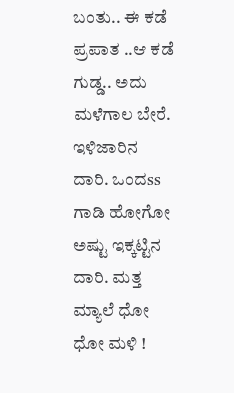ಬಂತು.. ಈ ಕಡೆ ಪ್ರಪಾತ ..ಆ ಕಡೆ ಗುಡ್ಡ.. ಅದು ಮಳೆಗಾಲ ಬೇರೆ. ಇಳಿಜಾರಿನ ದಾರಿ. ಒಂದss ಗಾಡಿ ಹೋಗೋ‌ ಅಷ್ಟು ಇಕ್ಕಟ್ಟಿನ ದಾರಿ. ಮತ್ತ ಮ್ಯಾಲೆ ಧೋ ಧೋ‌ ಮಳಿ !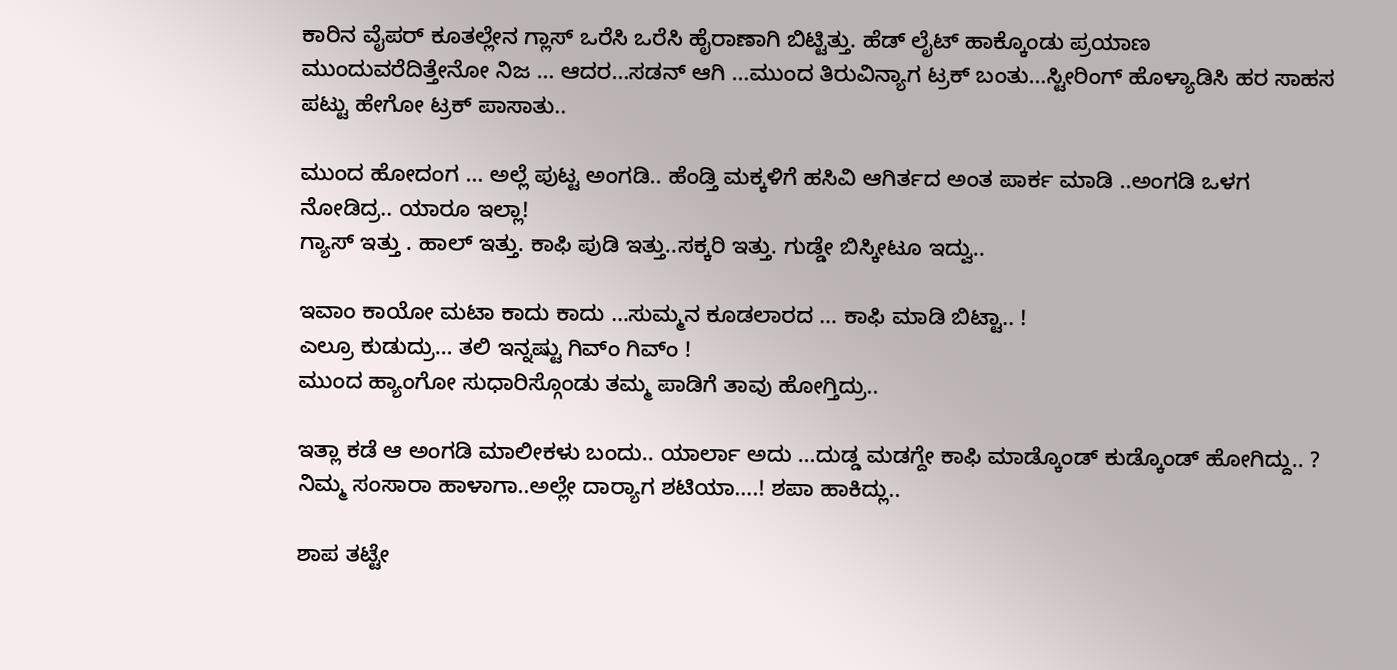ಕಾರಿನ ವೈಪರ್ ಕೂತಲ್ಲೇನ ಗ್ಲಾಸ್ ಒರೆಸಿ ಒರೆಸಿ ಹೈರಾಣಾಗಿ ಬಿಟ್ಟಿತ್ತು. ಹೆಡ್ ಲೈಟ್ ಹಾಕ್ಕೊಂಡು ಪ್ರಯಾಣ ಮುಂದುವರೆದಿತ್ತೇನೋ ನಿಜ … ಆದರ…ಸಡನ್ ಆಗಿ …ಮುಂದ ತಿರುವಿನ್ಯಾಗ ಟ್ರಕ್ ಬಂತು…ಸ್ಟೀರಿಂಗ್ ಹೊಳ್ಯಾಡಿಸಿ ಹರ ಸಾಹಸ ಪಟ್ಟು ಹೇಗೋ ಟ್ರಕ್ ಪಾಸಾತು..

ಮುಂದ ಹೋದಂಗ … ಅಲ್ಲೆ ಪುಟ್ಟ ಅಂಗಡಿ.. ಹೆಂಡ್ತಿ‌ ಮಕ್ಕಳಿಗೆ ಹಸಿವಿ ಆಗಿರ್ತದ ಅಂತ ಪಾರ್ಕ ಮಾಡಿ ..ಅಂಗಡಿ ಒಳಗ ನೋಡಿದ್ರ.. ಯಾರೂ ಇಲ್ಲಾ!
ಗ್ಯಾಸ್ ಇತ್ತು . ಹಾಲ್ ಇತ್ತು. ಕಾಫಿ ಪುಡಿ ಇತ್ತು..ಸಕ್ಕರಿ‌ ಇತ್ತು‌. ಗುಡ್ಡೇ ಬಿಸ್ಕೀಟೂ ಇದ್ವು..

ಇವಾಂ ಕಾಯೋ ಮಟಾ ಕಾದು ಕಾದು …ಸುಮ್ಮನ‌ ಕೂಡಲಾರದ … ಕಾಫಿ ಮಾಡಿ ಬಿಟ್ಟಾ.. !
ಎಲ್ರೂ ಕುಡುದ್ರು… ತಲಿ ಇನ್ನಷ್ಟು ಗಿವ್ಂ ಗಿವ್ಂ !
ಮುಂದ ಹ್ಯಾಂಗೋ‌ ಸುಧಾರಿಸ್ಗೊಂಡು ತಮ್ಮ ಪಾಡಿಗೆ ತಾವು ಹೋಗ್ತಿದ್ರು..

ಇತ್ಲಾ ಕಡೆ ಆ ಅಂಗಡಿ ಮಾಲೀಕಳು ಬಂದು.. ಯಾರ್ಲಾ ಅದು …ದುಡ್ಡ‌ ಮಡಗ್ದೇ ಕಾಫಿ ಮಾಡ್ಕೊಂಡ್ ಕುಡ್ಕೊಂಡ್ ಹೋಗಿದ್ದು.. ? ನಿಮ್ಮ ಸಂಸಾರಾ ಹಾಳಾಗಾ..ಅಲ್ಲೇ ದಾರ್‍ಯಾಗ ಶಟಿಯಾ….! ಶಪಾ ಹಾಕಿದ್ಲು..

ಶಾಪ ತಟ್ಟೇ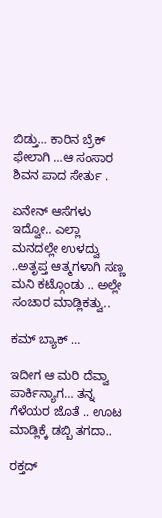ಬಿಡ್ತು… ಕಾರಿನ‌ ಬ್ರೆಕ್ ಫೇಲಾಗಿ …ಆ ಸಂಸಾರ ಶಿವನ‌ ಪಾದ ಸೇರ್ತು .

ಏನೇನ್ ಆಸೆಗಳು ಇದ್ವೋ.. ಎಲ್ಲಾ ಮನದಲ್ಲೇ ಉಳದ್ವು ..ಅತೃಪ್ತ ಆತ್ಮಗಳಾಗಿ ಸಣ್ಣ ಮನಿ ಕಟ್ಗೊಂಡು .. ಅಲ್ಲೇ ಸಂಚಾರ ಮಾಡ್ಲಿಕತ್ವು..

ಕಮ್ ಬ್ಯಾಕ್ …

ಇದೀಗ ಆ ಮರಿ ದೆವ್ವಾ ಪಾರ್ಕಿನ್ಯಾಗ… ತನ್ನ ಗೆಳೆಯರ ಜೊತೆ .. ಊಟ ಮಾಡ್ಲಿಕ್ಕೆ ಡಬ್ಬಿ ತಗದಾ..

ರಕ್ತದ್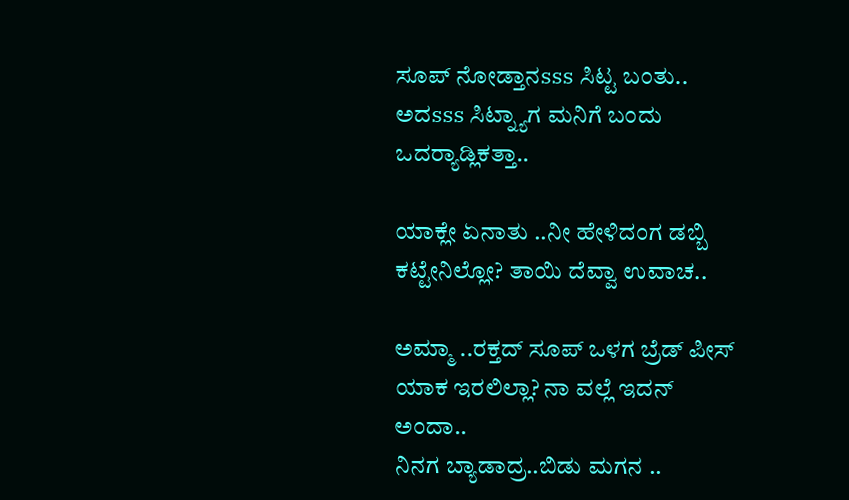ಸೂಪ್ ನೋಡ್ತಾನsss ಸಿಟ್ಟ ಬಂತು.. ಅದsss ಸಿಟ್ನ್ಯಾಗ ಮನಿಗೆ ಬಂದು ಒದರ್‍ಯಾಡ್ಲಿಕತ್ತಾ..

ಯಾಕ್ಲೇ ಏನಾತು ..ನೀ ಹೇಳಿದಂಗ ಡಬ್ಬಿ ಕಟ್ಟೇನಿಲ್ಲೋ? ತಾಯಿ ದೆವ್ವಾ ಉವಾಚ..

ಅಮ್ಮಾ ..ರಕ್ತದ್ ಸೂಪ್ ಒಳಗ ಬ್ರೆಡ್ ಪೀಸ್ ಯಾಕ ಇರಲಿಲ್ಲಾ? ನಾ ವಲ್ಲೆ ಇದನ್ ಅಂದಾ..
ನಿನಗ ಬ್ಯಾಡಾದ್ರ..ಬಿಡು ಮಗನ ..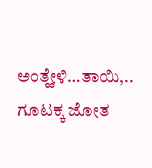ಅಂತ್ಹೇಳಿ‌…ತಾಯಿ‌,.. ಗೂಟಕ್ಕ ಜೋತ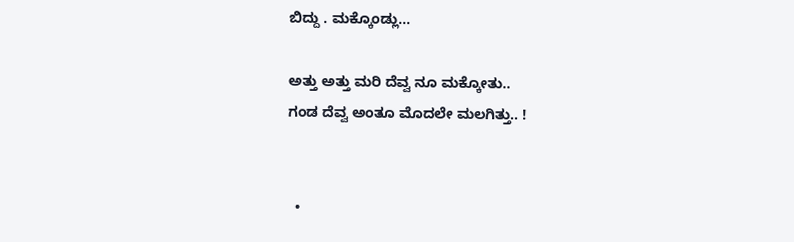ಬಿದ್ದು . ಮಕ್ಕೊಂಡ್ಲು…

ಅತ್ತು ಅತ್ತು ಮರಿ ದೆವ್ವ ನೂ ಮಕ್ಕೋತು..
ಗಂಡ ದೆವ್ವ ಅಂತೂ ಮೊದಲೇ ಮಲಗಿತ್ತು.. !


  •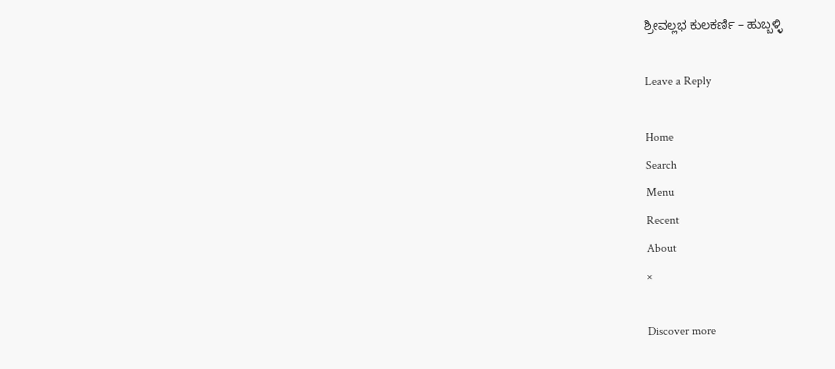ಶ್ರೀವಲ್ಲಭ ಕುಲಕರ್ಣಿ – ಹುಬ್ಬಳ್ಳಿ

Leave a Reply

Home
Search
Menu
Recent
About
×

Discover more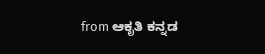from ಆಕೃತಿ ಕನ್ನಡ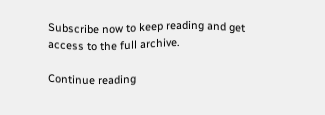Subscribe now to keep reading and get access to the full archive.

Continue reading